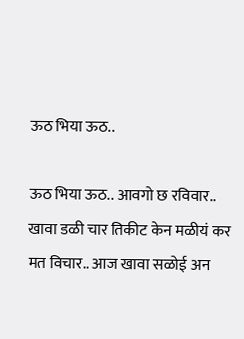ऊठ भिया ऊठ..

ऊठ भिया ऊठ.. आवगो छ रविवार.. खावा डळी चार तिकीट केन मळीयं कर मत विचार.. आज खावा सळोई अन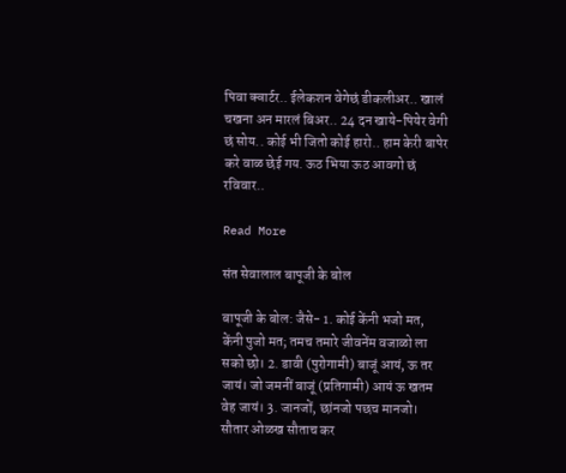पिवा क्वार्टर.. ईलेकशन वेगेछं डीकलीअर.. खालं चखना अन मारलं बिअर.. 24 दन खाये-पियेर वेगी छं सोय.. कोई भी जितो कोई हारो.. हाम केरी बापेर करे वाळ छेई गय. ऊठ भिया ऊठ आवगो छं रविवार..

Read More

संत सेवालाल बापूजी के बोल

बापूजी के बोल: जैसे- 1. कोई केंनी भजो मत, केंनी पुजो मत; तमच तमारे जीवनेंम वजाळो ला सको छो। 2. डावी (पुरोगामी) बाजूं आयं, ऊ तर जायं। जो जमनीं बाजूं (प्रतिगामी) आयं ऊ खतम वेह जायं। 3. जानजों, छांनजो पछच मानजो। सौतार ओळख सौताच कर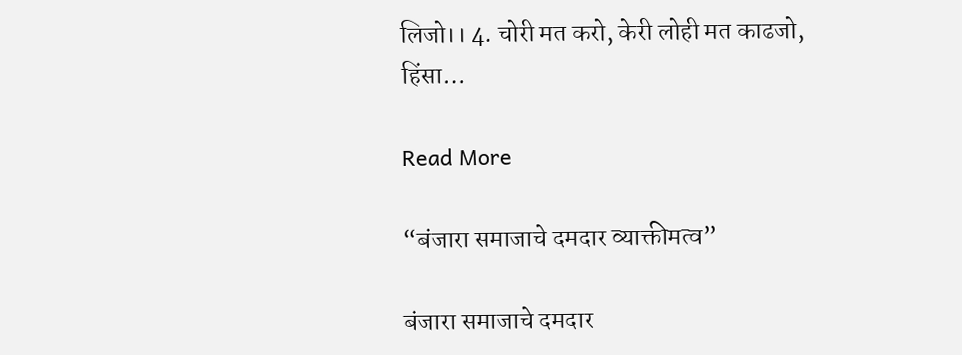लिजो।। 4. चोरी मत करो, केरी लोही मत काढजो, हिंसा…

Read More

“बंजारा समाजाचे दमदार व्याक्तीमत्व”

बंजारा समाजाचे दमदार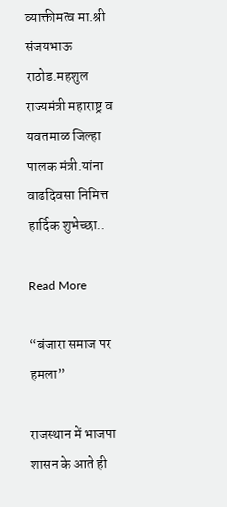व्याक्तीमत्व मा.श्री संजयभाऊ राठोड.महशुल राज्यमंत्री महाराष्ट्र व यवतमाळ जिल्हा पालक मंत्री.यांना वाढदिवसा निमित्त हार्दिक शुभेच्छा..

Read More

“बंजारा समाज पर हमला”

राजस्थान में भाजपा शासन के आते ही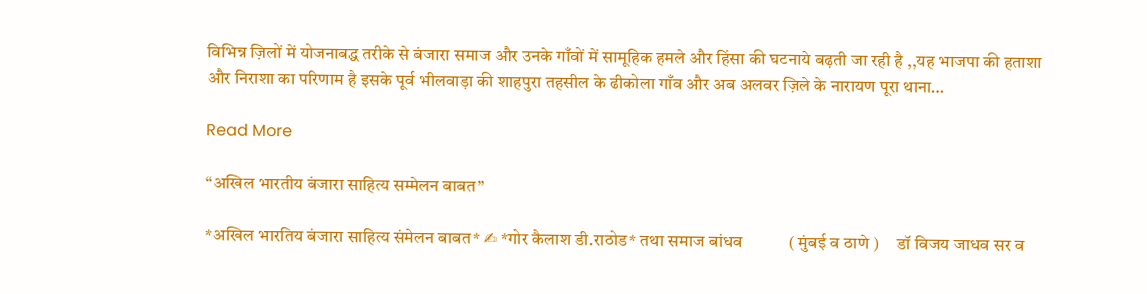विभिन्न ज़िलों में योजनाबद्ध तरीके से बंजारा समाज और उनके गाँवों में सामूहिक हमले और हिंसा की घटनाये बढ़ती जा रही है ,,यह भाजपा की हताशा और निराशा का परिणाम है इसके पूर्व भीलवाड़ा की शाहपुरा तहसील के ढीकोला गाँव और अब अलवर ज़िले के नारायण पूरा थाना…

Read More

“अखिल भारतीय बंजारा साहित्य सम्मेलन बाबत”

*अखिल भारतिय बंजारा साहित्य संमेलन बाबत* ✍ *गोर कैलाश डी.राठोड* तथा समाज बांधव           ( मुंबई व ठाणे )     डॉ विजय जाधव सर व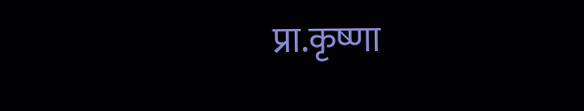प्रा.कृष्णा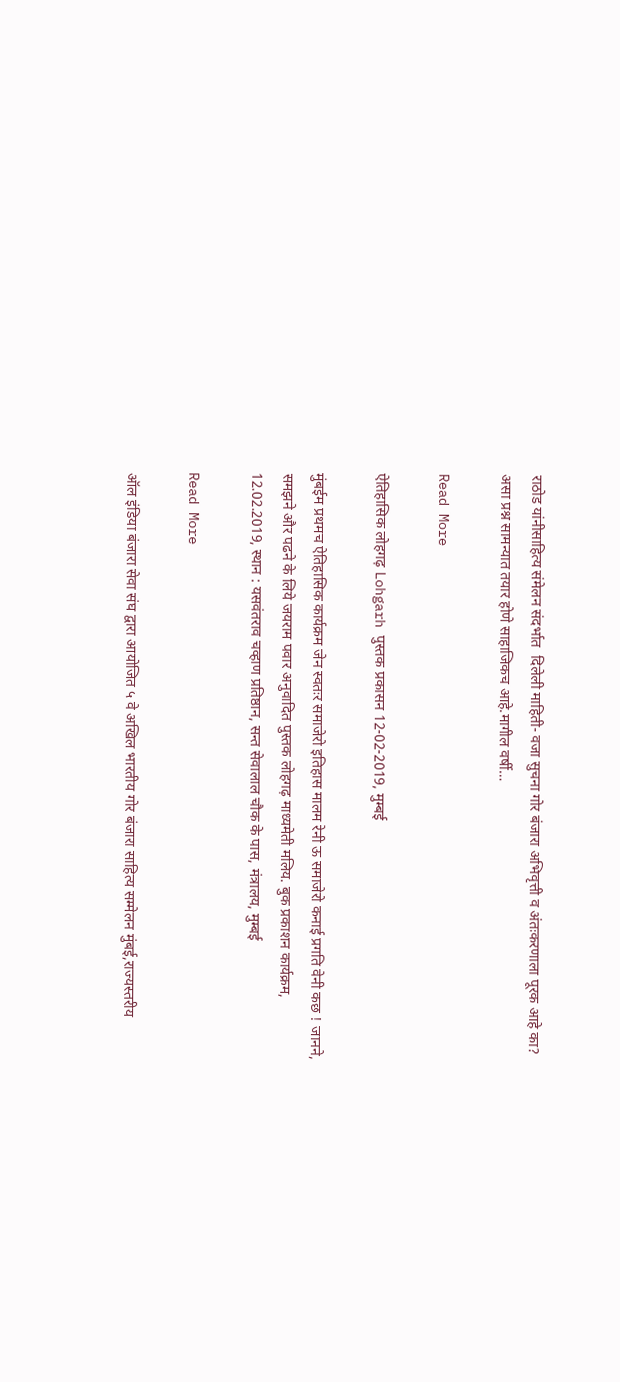राठोड यांनीसाहित्य संमेलन संदर्भात  दिलेली माहिती- वजा सुचना गोर बंजारा अभिवृत्ती व अंतःकरणाला पूरक आहे का? असा प्रश्न सामन्यात तयार होणे साहाजिकच आहे.मागील वर्षी…

Read More

ऐतिहासिक लोहगढ़ Lohgarh पुस्तक प्रकासन 12-02-2019, मुम्बई

मुंबईम प्रथमच ऐतिहासिक कार्यक्रम जेन स्वतःर समाजेरो इतिहास मालम रेनी ऊ समाजेरो कनाई प्रगति वेनी कछ ! जानने, समझने और पढने के लिये जयराम पवार अनुवादित पुस्तक लोहगढ़ माध्यमेती मलिय. बुक प्रकाशन कार्यक्रम, 12.02.2019, स्थान : यसवंतराव चव्हाण प्रतिष्ठान, सन्त सेवालाल चौक के पास, मंत्रालय, मुम्बई

Read More

ऑल इंडिया बंजारा सेवा संघ द्वारा आयोजित ५ वे अखिल भारतीय गोर बंजारा साहित्य सम्मेलन मुंबई,राज्यस्तरीय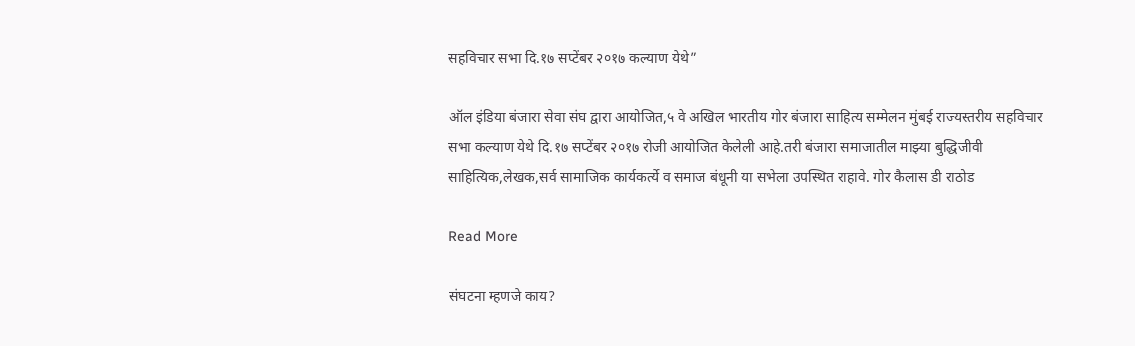सहविचार सभा दि.१७ सप्टेंबर २०१७ कल्याण येथे”

ऑल इंडिया बंजारा सेवा संघ द्वारा आयोजित,५ वे अखिल भारतीय गोर बंजारा साहित्य सम्मेलन मुंबई राज्यस्तरीय सहविचार सभा कल्याण येथे दि.१७ सप्टेंबर २०१७ रोजी आयोजित केलेली आहे.तरी बंजारा समाजातील माझ्या बुद्धिजीवी साहित्यिक,लेखक,सर्व सामाजिक कार्यकर्त्ये व समाज बंधूनी या सभेला उपस्थित राहावे. गोर कैलास डी राठोड

Read More

संघटना म्हणजे काय?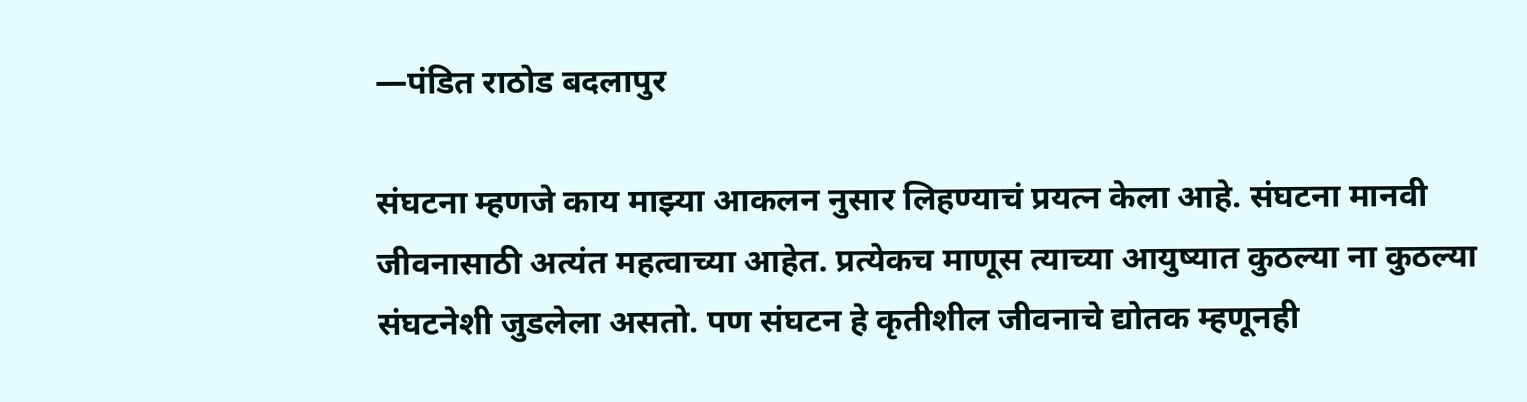—पंडित राठोड बदलापुर

संघटना म्हणजे काय माझ्या आकलन नुसार लिहण्याचं प्रयत्न केला आहे. संघटना मानवी जीवनासाठी अत्यंत महत्वाच्या आहेत. प्रत्येकच माणूस त्याच्या आयुष्यात कुठल्या ना कुठल्या संघटनेशी जुडलेला असतो. पण संघटन हे कृतीशील जीवनाचे द्योतक म्हणूनही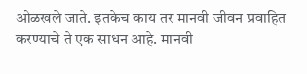ओळखले जाते. इतकेच काय तर मानवी जीवन प्रवाहित करण्याचे ते एक साधन आहे. मानवी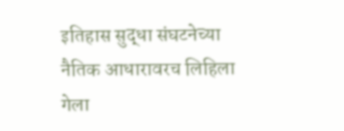इतिहास सुद्धा संघटनेच्या नैतिक आधारावरच लिहिला गेला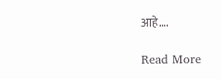आहे….

Read More